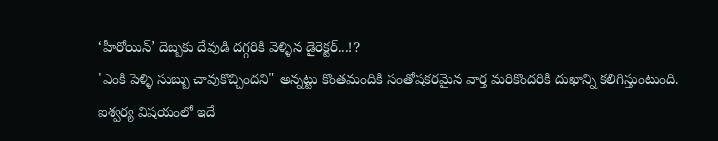‘హీరోయిన్’ దెబ్బకు దేవుడి దగ్గరికి వెళ్ళిన డైరెక్టర్...!?
'ఎంకి పెళ్ళి సుబ్బు చావుకొచ్చిందని" అన్నట్టు కొంతమందికి సంతోషకరమైన వార్త మరికొందరికి దుఖాన్ని కలిగిస్తుంటుంది. ఐశ్వర్య విషయంలో ఇదే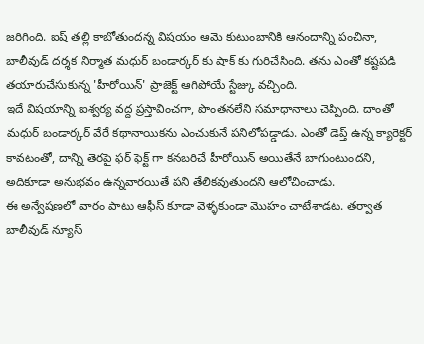జరిగింది. ఐష్ తల్లి కాబోతుందన్న విషయం ఆమె కుటుంబానికి ఆనందాన్ని పంచినా, బాలీవుడ్ దర్శక నిర్మాత మధుర్ బండార్కర్ కు షాక్ కు గురిచేసింది. తను ఎంతో కష్టపడి తయారుచేసుకున్న 'హీరోయిన్' ప్రాజెక్ట్ ఆగిపోయే స్టేజ్కు వచ్చింది.
ఇదే విషయాన్ని ఐశ్వర్య వద్ద ప్రస్తావించగా, పొంతనలేని సమాధానాలు చెప్పింది. దాంతో మధుర్ బండార్కర్ వేరే కథానాయికను ఎంచుకునే పనిలోపడ్డాడు. ఎంతో డెప్త్ ఉన్న క్యారెక్టర్ కావటంతో, దాన్ని తెరపై ఫర్ ఫెక్ట్ గా కనబరిచే హీరోయిన్ అయితేనే బాగుంటుందని, అదికూడా అనుభవం ఉన్నవారయితే పని తేలికవుతుందని ఆలోచించాడు.
ఈ అన్వేషణలో వారం పాటు ఆఫీస్ కూడా వెళ్ళకుండా మొహం చాటేశాడట. తర్వాత బాలీవుడ్ న్యూస్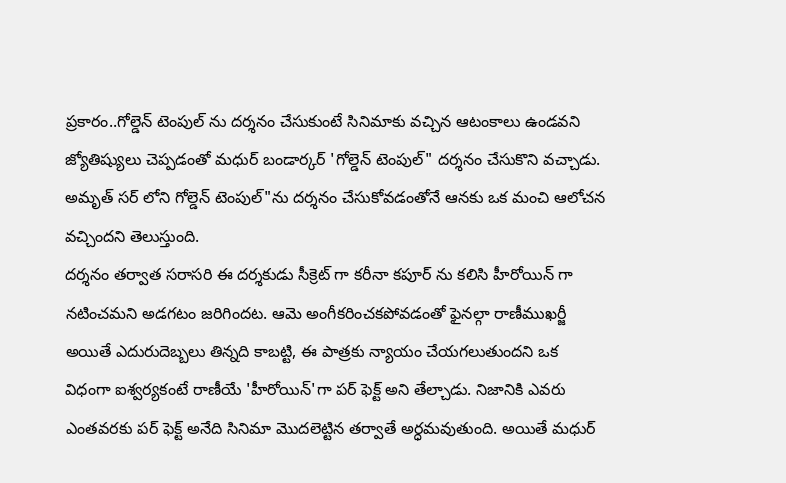ప్రకారం..గోల్డెన్ టెంపుల్ ను దర్శనం చేసుకుంటే సినిమాకు వచ్చిన ఆటంకాలు ఉండవని జ్యోతిష్యులు చెప్పడంతో మధుర్ బండార్కర్ 'గోల్డెన్ టెంపుల్" దర్శనం చేసుకొని వచ్చాడు. అమృత్ సర్ లోని గోల్డెన్ టెంపుల్"ను దర్శనం చేసుకోవడంతోనే ఆనకు ఒక మంచి ఆలోచన వచ్చిందని తెలుస్తుంది.
దర్శనం తర్వాత సరాసరి ఈ దర్శకుడు సీక్రెట్ గా కరీనా కపూర్ ను కలిసి హీరోయిన్ గా నటించమని అడగటం జరిగిందట. ఆమె అంగీకరించకపోవడంతో ఫైనల్గా రాణీముఖర్జీ అయితే ఎదురుదెబ్బలు తిన్నది కాబట్టి, ఈ పాత్రకు న్యాయం చేయగలుతుందని ఒక విధంగా ఐశ్వర్యకంటే రాణీయే 'హీరోయిన్'గా పర్ ఫెక్ట్ అని తేల్చాడు. నిజానికి ఎవరు ఎంతవరకు పర్ ఫెక్ట్ అనేది సినిమా మొదలెట్టిన తర్వాతే అర్ధమవుతుంది. అయితే మధుర్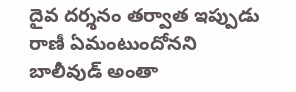దైవ దర్శనం తర్వాత ఇప్పుడు రాణీ ఏమంటుందోనని బాలీవుడ్ అంతా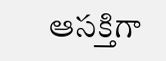ఆసక్తిగా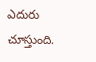ఎదురు చూస్తుంది.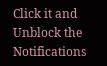Click it and Unblock the Notifications